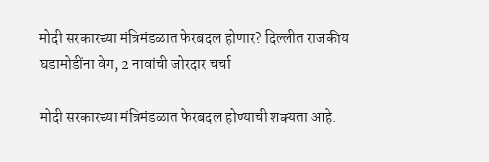मोदी सरकारच्या मंत्रिमंडळात फेरबदल होणार? दिल्लीत राजकीय घडामोडींना वेग, 2 नावांची जोरदार चर्चा

मोदी सरकारच्या मंत्रिमंडळात फेरबदल होण्याची शक्यता आहे.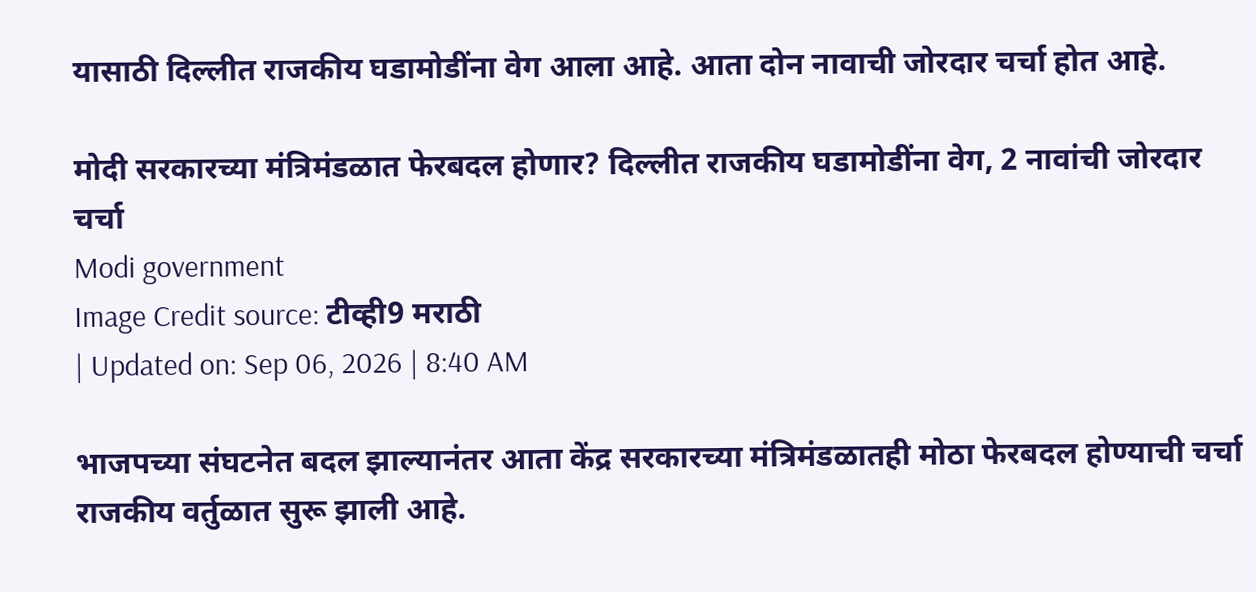यासाठी दिल्लीत राजकीय घडामोडींना वेग आला आहे. आता दोन नावाची जोरदार चर्चा होत आहे.

मोदी सरकारच्या मंत्रिमंडळात फेरबदल होणार? दिल्लीत राजकीय घडामोडींना वेग, 2 नावांची जोरदार चर्चा
Modi government
Image Credit source: टीव्ही9 मराठी
| Updated on: Sep 06, 2026 | 8:40 AM

भाजपच्या संघटनेत बदल झाल्यानंतर आता केंद्र सरकारच्या मंत्रिमंडळातही मोठा फेरबदल होण्याची चर्चा राजकीय वर्तुळात सुरू झाली आहे.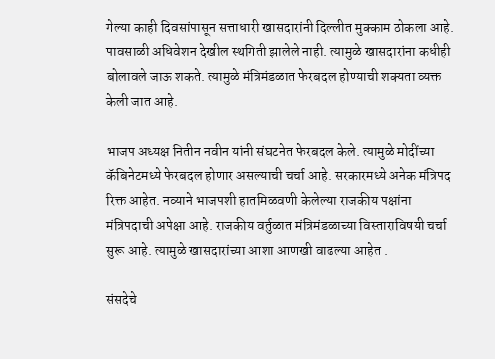गेल्या काही दिवसांपासून सत्ताधारी खासदारांनी दिल्लीत मुक्काम ठोकला आहे. पावसाळी अधिवेशन देखील स्थगिती झालेले नाही. त्यामुळे खासदारांना कधीही बोलावले जाऊ शकते. त्यामुळे मंत्रिमंडळात फेरबदल होण्याची शक्यता व्यक्त केली जात आहे.

भाजप अध्यक्ष नितीन नवीन यांनी संघटनेत फेरबदल केले. त्यामुळे मोदींच्या कॅबिनेटमध्ये फेरबदल होणार असल्याची चर्चा आहे. सरकारमध्ये अनेक मंत्रिपद रिक्त आहेत. नव्याने भाजपशी हातमिळवणी केलेल्या राजकीय पक्षांना मंत्रि‍पदाची अपेक्षा आहे. राजकीय वर्तुळात मंत्रिमंडळाच्या विस्ताराविषयी चर्चा सुरू आहे. त्यामुळे खासदारांच्या आशा आणखी वाढल्या आहेत .

संसदेचे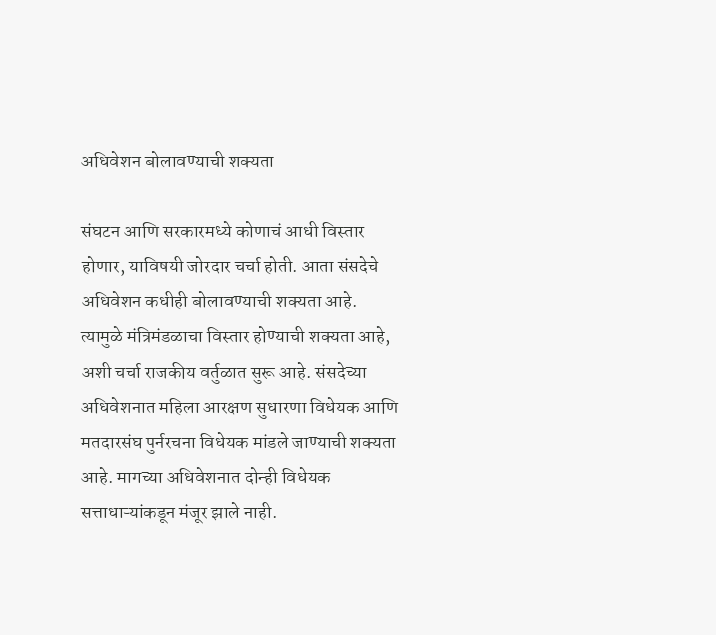अधिवेशन बोलावण्याची शक्यता

संघटन आणि सरकारमध्ये कोणाचं आधी विस्तार होणार, याविषयी जोरदार चर्चा होती. आता संसदेचे अधिवेशन कधीही बोलावण्याची शक्यता आहे. त्यामुळे मंत्रिमंडळाचा विस्तार होण्याची शक्यता आहे, अशी चर्चा राजकीय वर्तुळात सुरू आहे. संसदेच्या अधिवेशनात महिला आरक्षण सुधारणा विधेयक आणि मतदारसंघ पुर्नरचना विधेयक मांडले जाण्याची शक्यता आहे. मागच्या अधिवेशनात दोन्ही विधेयक सत्ताधाऱ्यांकडून मंजूर झाले नाही.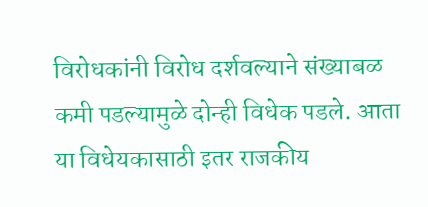विरोधकांनी विरोध दर्शवल्याने संख्याबळ कमी पडल्यामुळे दोन्ही विधेक पडले. आता या विधेयकासाठी इतर राजकीय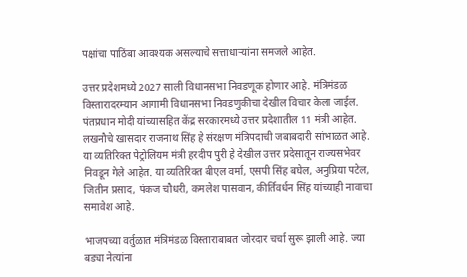पक्षांचा पाठिंबा आवश्यक असल्याचे सत्ताधाऱ्यांना समजले आहेत.

उत्तर प्रदेशमध्ये 2027 साली विधानसभा निवडणूक होणार आहे. मंत्रिमंडळ विस्तारादरम्यान आगामी विधानसभा निवडणुकीचा देखील विचार केला जाईल. पंतप्रधान मोदी यांच्यासहित केंद्र सरकारमध्ये उत्तर प्रदेशातील 11 मंत्री आहेत. लखनौचे खासदार राजनाथ सिंह हे संरक्षण मंत्रि‍पदाची जबाबदारी सांभाळत आहे. या व्यतिरिक्त पेट्रोलियम मंत्री हरदीप पुरी हे देखील उत्तर प्रदेसातून राज्यसभेवर निवडून गेले आहेत. या व्यतिरिक्त बीएल वर्मा, एसपी सिंह बघेल, अनुप्रिया पटेल, जितीन प्रसाद, पंकज चौधरी, कमलेश पासवान, कीर्तिवर्धन सिंह यांच्याही नावाचा समावेश आहे.

भाजपच्या वर्तुळात मंत्रिमंडळ विस्ताराबाबत जोरदार चर्चा सुरू झाली आहे. ज्या बड्या नेत्यांना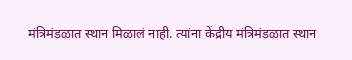मंत्रिमंडळात स्थान मिळालं नाही. त्यांना केंद्रीय मंत्रिमंडळात स्थान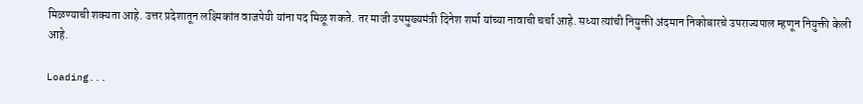मिळण्याची शक्यता आहे. उत्तर प्रदेशातून लक्ष्मिकांत वाजपेयी यांना पद मिळू शकते. तर माजी उपमुख्यमंत्री दिनेश शर्मा यांच्या नावाची चर्चा आहे. सध्या त्यांची नियुक्ती अंदमान निकोबारचे उपराज्यपाल म्हणून नियुक्ती केली आहे.

Loading...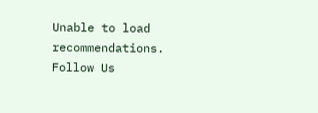Unable to load recommendations.
Follow Us